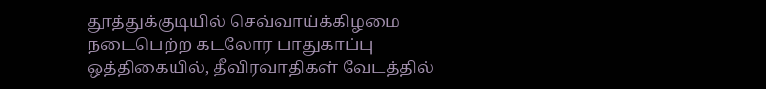தூத்துக்குடியில் செவ்வாய்க்கிழமை நடைபெற்ற கடலோர பாதுகாப்பு ஒத்திகையில், தீவிரவாதிகள் வேடத்தில்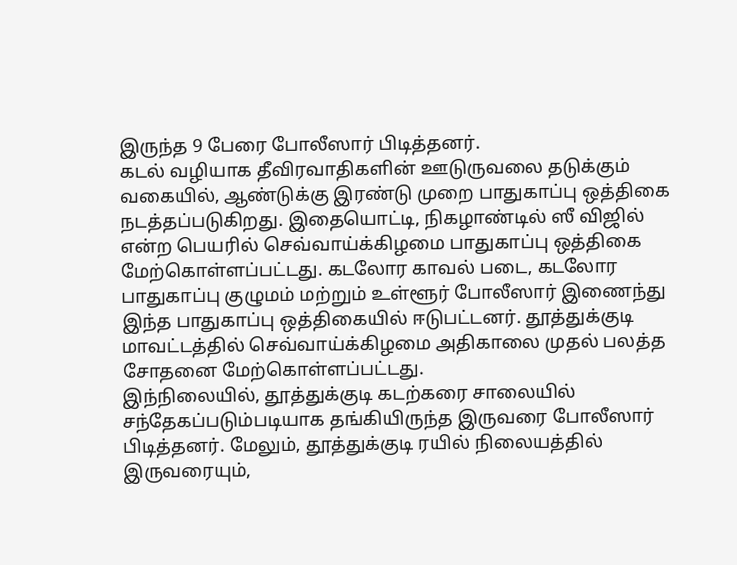இருந்த 9 பேரை போலீஸார் பிடித்தனர்.
கடல் வழியாக தீவிரவாதிகளின் ஊடுருவலை தடுக்கும் வகையில், ஆண்டுக்கு இரண்டு முறை பாதுகாப்பு ஒத்திகை நடத்தப்படுகிறது. இதையொட்டி, நிகழாண்டில் ஸீ விஜில் என்ற பெயரில் செவ்வாய்க்கிழமை பாதுகாப்பு ஒத்திகை மேற்கொள்ளப்பட்டது. கடலோர காவல் படை, கடலோர பாதுகாப்பு குழுமம் மற்றும் உள்ளூர் போலீஸார் இணைந்து இந்த பாதுகாப்பு ஒத்திகையில் ஈடுபட்டனர். தூத்துக்குடி மாவட்டத்தில் செவ்வாய்க்கிழமை அதிகாலை முதல் பலத்த சோதனை மேற்கொள்ளப்பட்டது.
இந்நிலையில், தூத்துக்குடி கடற்கரை சாலையில் சந்தேகப்படும்படியாக தங்கியிருந்த இருவரை போலீஸார் பிடித்தனர். மேலும், தூத்துக்குடி ரயில் நிலையத்தில் இருவரையும்,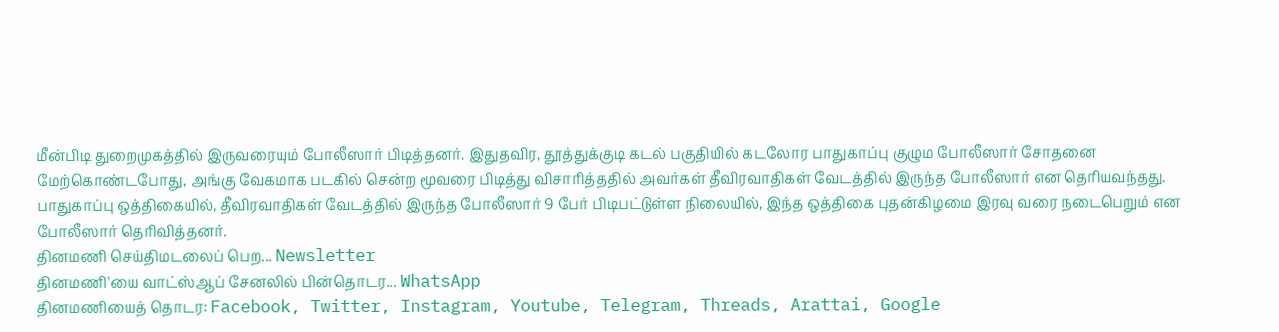மீன்பிடி துறைமுகத்தில் இருவரையும் போலீஸார் பிடித்தனர். இதுதவிர, தூத்துக்குடி கடல் பகுதியில் கடலோர பாதுகாப்பு குழும போலீஸார் சோதனை மேற்கொண்டபோது, அங்கு வேகமாக படகில் சென்ற மூவரை பிடித்து விசாரித்ததில் அவர்கள் தீவிரவாதிகள் வேடத்தில் இருந்த போலீஸார் என தெரியவந்தது.
பாதுகாப்பு ஒத்திகையில், தீவிரவாதிகள் வேடத்தில் இருந்த போலீஸார் 9 பேர் பிடிபட்டுள்ள நிலையில், இந்த ஒத்திகை புதன்கிழமை இரவு வரை நடைபெறும் என போலீஸார் தெரிவித்தனர்.
தினமணி செய்திமடலைப் பெற... Newsletter
தினமணி'யை வாட்ஸ்ஆப் சேனலில் பின்தொடர... WhatsApp
தினமணியைத் தொடர: Facebook, Twitter, Instagram, Youtube, Telegram, Threads, Arattai, Google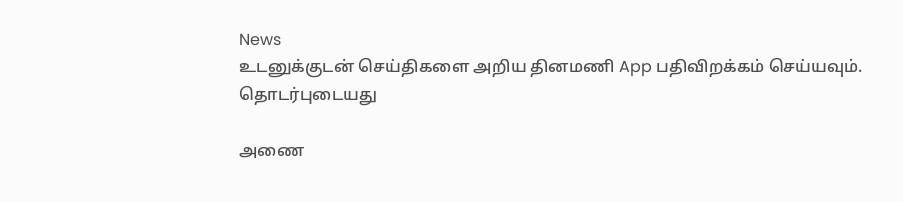News
உடனுக்குடன் செய்திகளை அறிய தினமணி App பதிவிறக்கம் செய்யவும்.
தொடர்புடையது

அணை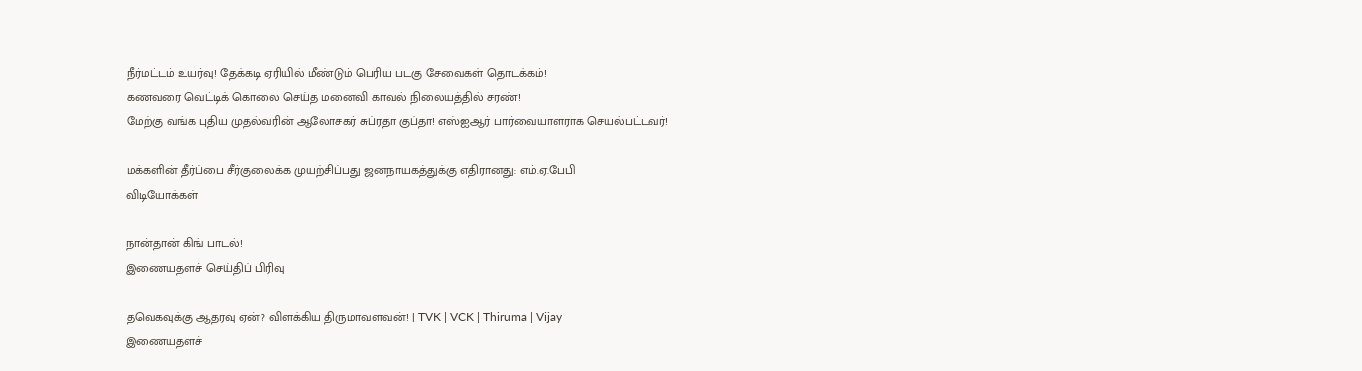நீர்மட்டம் உயர்வு! தேக்கடி ஏரியில் மீண்டும் பெரிய படகு சேவைகள் தொடக்கம்!
கணவரை வெட்டிக் கொலை செய்த மனைவி காவல் நிலையத்தில் சரண்!
மேற்கு வங்க புதிய முதல்வரின் ஆலோசகர் சுப்ரதா குப்தா! எஸ்ஐஆர் பார்வையாளராக செயல்பட்டவர்!

மக்களின் தீர்ப்பை சீர்குலைக்க முயற்சிப்பது ஜனநாயகத்துக்கு எதிரானது: எம்.ஏ.பேபி
விடியோக்கள்

நான்தான் கிங் பாடல்!
இணையதளச் செய்திப் பிரிவு

தவெகவுக்கு ஆதரவு ஏன்? விளக்கிய திருமாவளவன்! | TVK | VCK | Thiruma | Vijay
இணையதளச்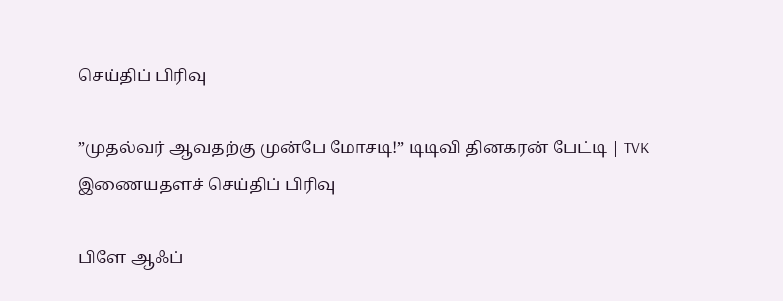செய்திப் பிரிவு

”முதல்வர் ஆவதற்கு முன்பே மோசடி!” டிடிவி தினகரன் பேட்டி | TVK
இணையதளச் செய்திப் பிரிவு

பிளே ஆஃப்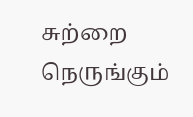சுற்றை நெருங்கும்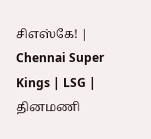சிஎஸ்கே! | Chennai Super Kings | LSG |
தினமணி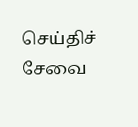செய்திச் சேவை